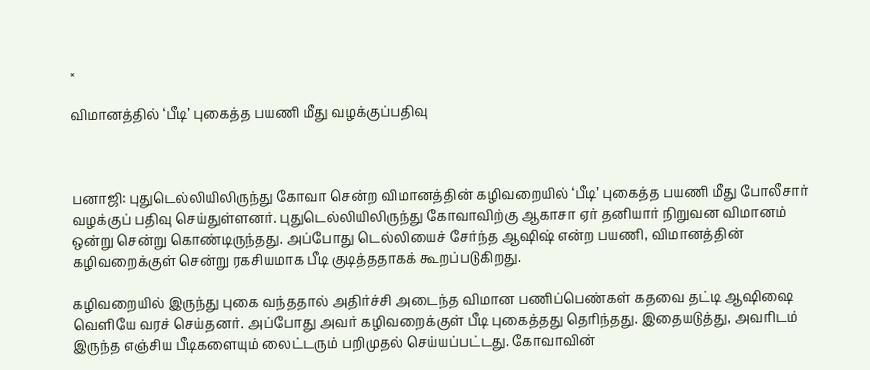×

விமானத்தில் ‘பீடி’ புகைத்த பயணி மீது வழக்குப்பதிவு



பனாஜி: புதுடெல்லியிலிருந்து கோவா சென்ற விமானத்தின் கழிவறையில் ‘பீடி’ புகைத்த பயணி மீது போலீசார் வழக்குப் பதிவு செய்துள்ளனர். புதுடெல்லியிலிருந்து கோவாவிற்கு ஆகாசா ஏர் தனியார் நிறுவன விமானம் ஒன்று சென்று கொண்டிருந்தது. அப்போது டெல்லியைச் சேர்ந்த ஆஷிஷ் என்ற பயணி, விமானத்தின் கழிவறைக்குள் சென்று ரகசியமாக பீடி குடித்ததாகக் கூறப்படுகிறது.

கழிவறையில் இருந்து புகை வந்ததால் அதிர்ச்சி அடைந்த விமான பணிப்பெண்கள் கதவை தட்டி ஆஷிஷை வெளியே வரச் செய்தனர். அப்போது அவர் கழிவறைக்குள் பீடி புகைத்தது தெரிந்தது. இதையடுத்து, அவரிடம் இருந்த எஞ்சிய பீடிகளையும் லைட்டரும் பறிமுதல் செய்யப்பட்டது. கோவாவின்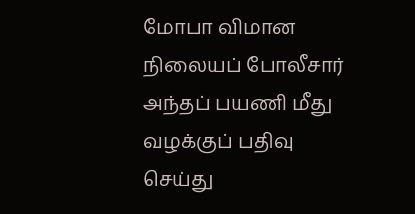மோபா விமான நிலையப் போலீசார் அந்தப் பயணி மீது வழக்குப் பதிவு செய்து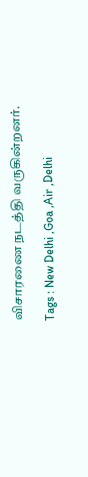விசாரணை நடத்தி வருகின்றனர்.

Tags : New Delhi ,Goa ,Air ,Delhi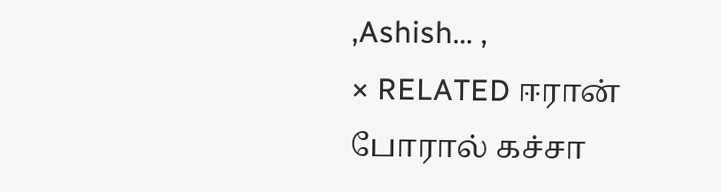,Ashish… ,
× RELATED ஈரான் போரால் கச்சா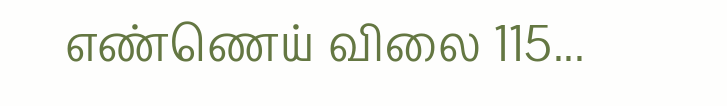எண்ணெய் விலை 115...